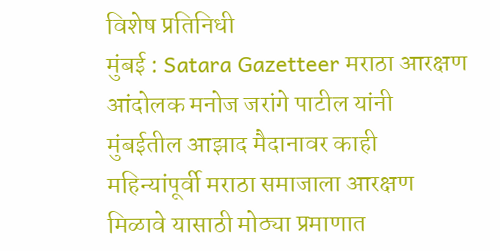विशेष प्रतिनिधी
मुंबई : Satara Gazetteer मराठा आरक्षण आंदोलक मनोज जरांगे पाटील यांनी मुंबईतील आझाद मैदानावर काही महिन्यांपूर्वी मराठा समाजाला आरक्षण मिळावे यासाठी मोठ्या प्रमाणात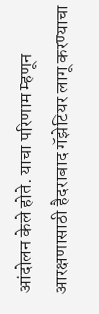आंदोलन केले होते. याचा परिणाम म्हणून आरक्षणासाठी हैदराबाद गॅझेटियर लागू करण्याचा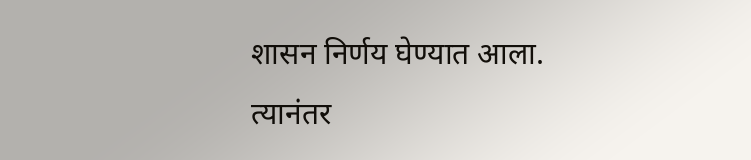शासन निर्णय घेण्यात आला. त्यानंतर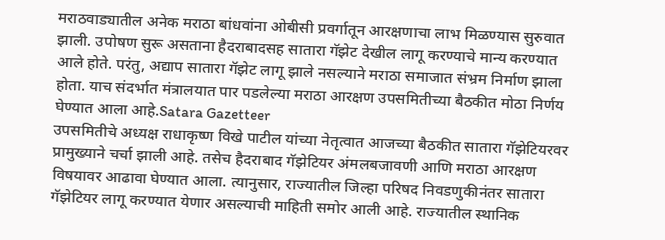मराठवाड्यातील अनेक मराठा बांधवांना ओबीसी प्रवर्गातून आरक्षणाचा लाभ मिळण्यास सुरुवात झाली. उपोषण सुरू असताना हैदराबादसह सातारा गॅझेट देखील लागू करण्याचे मान्य करण्यात आले होते. परंतु, अद्याप सातारा गॅझेट लागू झाले नसल्याने मराठा समाजात संभ्रम निर्माण झाला होता. याच संदर्भात मंत्रालयात पार पडलेल्या मराठा आरक्षण उपसमितीच्या बैठकीत मोठा निर्णय घेण्यात आला आहे.Satara Gazetteer
उपसमितीचे अध्यक्ष राधाकृष्ण विखे पाटील यांच्या नेतृत्वात आजच्या बैठकीत सातारा गॅझेटियरवर प्रामुख्याने चर्चा झाली आहे. तसेच हैदराबाद गॅझेटियर अंमलबजावणी आणि मराठा आरक्षण विषयावर आढावा घेण्यात आला. त्यानुसार, राज्यातील जिल्हा परिषद निवडणुकीनंतर सातारा गॅझेटियर लागू करण्यात येणार असल्याची माहिती समोर आली आहे. राज्यातील स्थानिक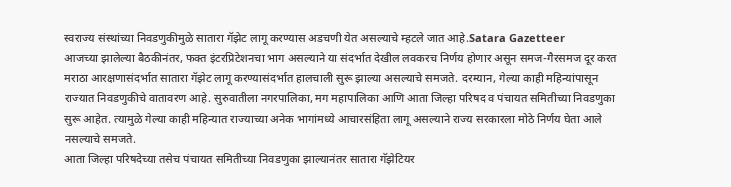स्वराज्य संस्थांच्या निवडणुकीमुळे सातारा गॅझेट लागू करण्यास अडचणी येत असल्याचे म्हटले जात आहे.Satara Gazetteer
आजच्या झालेल्या बैठकीनंतर, फक्त इंटरप्रिटेशनचा भाग असल्याने या संदर्भात देखील लवकरच निर्णय होणार असून समज-गैरसमज दूर करत मराठा आरक्षणासंदर्भात सातारा गॅझेट लागू करण्यासंदर्भात हालचाली सुरू झाल्या असल्याचे समजते. दरम्यान, गेल्या काही महिन्यांपासून राज्यात निवडणुकीचे वातावरण आहे. सुरुवातीला नगरपालिका, मग महापालिका आणि आता जिल्हा परिषद व पंचायत समितीच्या निवडणुका सुरू आहेत. त्यामुळे गेल्या काही महिन्यात राज्याच्या अनेक भागांमध्ये आचारसंहिता लागू असल्याने राज्य सरकारला मोठे निर्णय घेता आले नसल्याचे समजते.
आता जिल्हा परिषदेच्या तसेच पंचायत समितीच्या निवडणुका झाल्यानंतर सातारा गॅझेटियर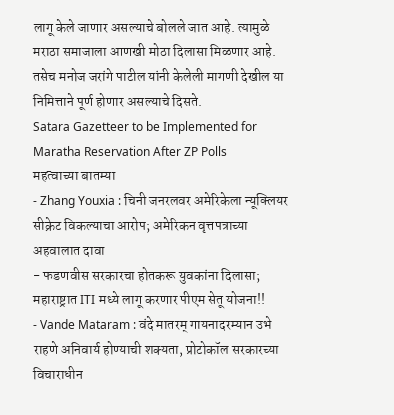लागू केले जाणार असल्याचे बोलले जात आहे. त्यामुळे मराठा समाजाला आणखी मोठा दिलासा मिळणार आहे. तसेच मनोज जरांगे पाटील यांनी केलेली मागणी देखील या निमित्ताने पूर्ण होणार असल्याचे दिसते.
Satara Gazetteer to be Implemented for Maratha Reservation After ZP Polls
महत्वाच्या बातम्या
- Zhang Youxia : चिनी जनरलवर अमेरिकेला न्यूक्लियर सीक्रेट विकल्याचा आरोप; अमेरिकन वृत्तपत्राच्या अहवालात दावा
- फडणवीस सरकारचा होतकरू युवकांना दिलासा; महाराष्ट्रात ITI मध्ये लागू करणार पीएम सेतू योजना!!
- Vande Mataram : वंदे मातरम् गायनादरम्यान उभे राहणे अनिवार्य होण्याची शक्यता, प्रोटोकॉल सरकारच्या विचाराधीन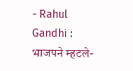- Rahul Gandhi : भाजपने म्हटले-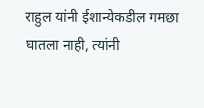राहुल यांनी ईशान्येकडील गमछा घातला नाही, त्यांनी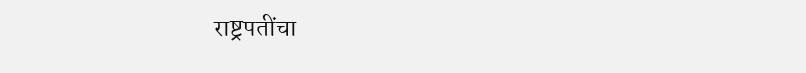राष्ट्रपतींचा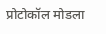प्रोटोकॉल मोडला